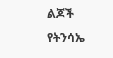ልጆች የትንሳኤ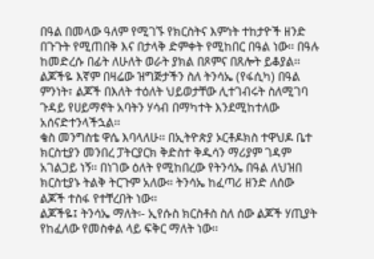በዓል በመላው ዓለም የሚገኙ የክርስትና እምነት ተከታዮች ዘንድ በጉጉት የሚጠበቅ እና በታላቅ ድምቀት የሚከበር በዓል ነው፡፡ በዓሉ ከመድረሱ በፊት ለሁለት ወራት ያክል በጾምና በጸሎት ይቆያል፡፡ ልጆችዬ እኛም በዛሬው ዝግጅታችን ስለ ትንሳኤ (የፋሲካ) በዓል ምንነት፣ ልጆች በእለት ተዕለት ህይወታቸው ሊተገብሩት ስለሚገባ ጉዳይ የሀይማኖት አባትን ሃሳብ በማካተት እንደሚከተለው አሰናድተንላችኋል፡፡
ቄስ መንግስቴ ዋሴ እባላለሁ፡፡ በኢትዮጵያ ኦርቶዶክስ ተዋህዶ ቤተ ክርስቲያን መንበረ ፓትርያርክ ቅድስተ ቅዱሳን ማሪያም ገዳም አገልጋይ ነኝ፡፡ በነገው ዕለት የሚከበረው የትንሳኤ በዓል ለህዝበ ክርስቲያኑ ትልቅ ትርጉም አለው። ትንሳኤ ከፈጣሪ ዘንድ ለሰው ልጆች ተስፋ የተቸረበት ነው፡፡
ልጆችዬ፤ ትንሳኤ ማለት፡- ኢየሱስ ክርስቶስ ስለ ሰው ልጆች ሃጢያት የከፈለው የመስቀል ላይ ፍቅር ማለት ነው፡፡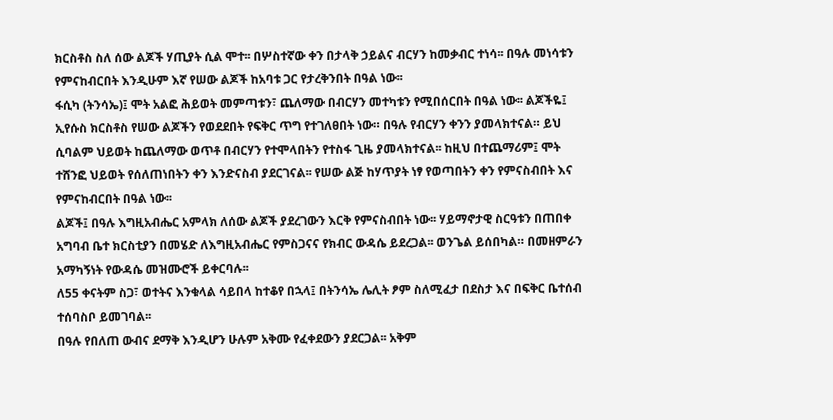ክርስቶስ ስለ ሰው ልጆች ሃጢያት ሲል ሞተ፡፡ በሦስተኛው ቀን በታላቅ ኃይልና ብርሃን ከመቃብር ተነሳ፡፡ በዓሉ መነሳቱን የምናከብርበት እንዲሁም እኛ የሠው ልጆች ከአባቱ ጋር የታረቅንበት በዓል ነው፡፡
ፋሲካ (ትንሳኤ)፤ ሞት አልፎ ሕይወት መምጣቱን፣ ጨለማው በብርሃን መተካቱን የሚበሰርበት በዓል ነው፡፡ ልጆችዬ፤ ኢየሱስ ክርስቶስ የሠው ልጆችን የወደደበት የፍቅር ጥግ የተገለፀበት ነው። በዓሉ የብርሃን ቀንን ያመላክተናል። ይህ ሲባልም ህይወት ከጨለማው ወጥቶ በብርሃን የተሞላበትን የተስፋ ጊዜ ያመላክተናል፡፡ ከዚህ በተጨማሪም፤ ሞት ተሸንፎ ህይወት የሰለጠነበትን ቀን እንድናስብ ያደርገናል፡፡ የሠው ልጅ ከሃጥያት ነፃ የወጣበትን ቀን የምናስብበት እና የምናከብርበት በዓል ነው፡፡
ልጆች፤ በዓሉ እግዚአብሔር አምላክ ለሰው ልጆች ያደረገውን እርቅ የምናስብበት ነው፡፡ ሃይማኖታዊ ስርዓቱን በጠበቀ አግባብ ቤተ ክርስቲያን በመሄድ ለእግዚአብሔር የምስጋናና የክብር ውዳሴ ይደረጋል፡፡ ወንጌል ይሰበካል። በመዘምራን አማካኝነት የውዳሴ መዝሙሮች ይቀርባሉ፡፡
ለ55 ቀናትም ስጋ፣ ወተትና እንቁላል ሳይበላ ከተቆየ በኋላ፤ በትንሳኤ ሌሊት ፆም ስለሚፈታ በደስታ እና በፍቅር ቤተሰብ ተሰባስቦ ይመገባል፡፡
በዓሉ የበለጠ ውብና ደማቅ እንዲሆን ሁሉም አቅሙ የፈቀደውን ያደርጋል፡፡ አቅም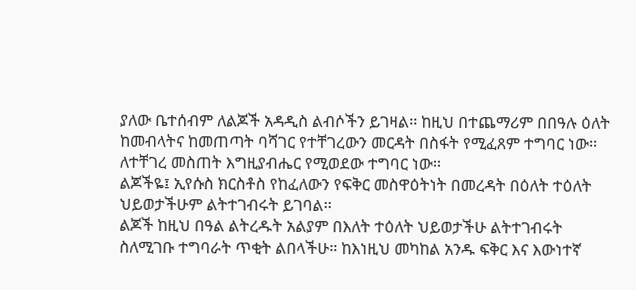ያለው ቤተሰብም ለልጆች አዳዲስ ልብሶችን ይገዛል፡፡ ከዚህ በተጨማሪም በበዓሉ ዕለት ከመብላትና ከመጠጣት ባሻገር የተቸገረውን መርዳት በስፋት የሚፈጸም ተግባር ነው፡፡ ለተቸገረ መስጠት እግዚያብሔር የሚወደው ተግባር ነው፡፡
ልጆችዬ፤ ኢየሱስ ክርስቶስ የከፈለውን የፍቅር መስዋዕትነት በመረዳት በዕለት ተዕለት ህይወታችሁም ልትተገብሩት ይገባል፡፡
ልጆች ከዚህ በዓል ልትረዱት አልያም በእለት ተዕለት ህይወታችሁ ልትተገብሩት ስለሚገቡ ተግባራት ጥቂት ልበላችሁ። ከእነዚህ መካከል አንዱ ፍቅር እና እውነተኛ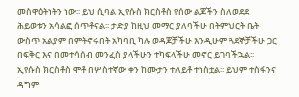መስዋዕትነትን ነው፡፡ ይህ ሲባል ኢየሱስ ክርስቶስ የሰው ልጆችን ስለወደደ ሕይወቱን አሳልፎ ሰጥቶናል፡፡ ታድያ ከዚህ መማር ያለባችሁ በትምህርት ቤት ውስጥ አልያም በምትኖሩበት አካባቢ ካሉ ወዳጆቻችሁ እንዲሁም ጓደኞቻችሁ ጋር በፍቅር እና በመተሳሰብ መንፈስ ያላችሁን ተካፍላችሁ መኖር ይገባችኋል፡፡
ኢየሱስ ክርስቶስ ሞቶ በሦስተኛው ቀን ከሙታን ተለይቶ ተነስቷል፡፡ ይህም ተስፋንና ዳግም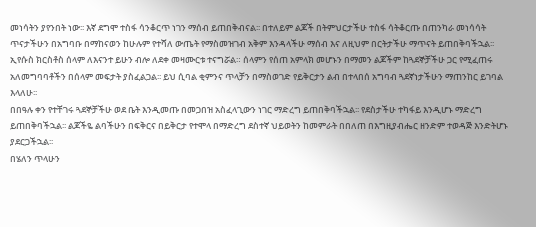መነሳትን ያየንበት ነው፡፡ እኛ ደግሞ ተስፋ ሳንቆርጥ ነገን ማሰብ ይጠበቅብናል፡፡ በተለይም ልጆች በትምህርታችሁ ተስፋ ሳትቆርጡ በጠንካራ መነሳሳት ጥናታችሁን በአግባቡ በማከናወን ከሁሉም የተሻለ ውጤት የማስመዝገብ አቅም እንዳላችሁ ማሰብ እና ለዚህም በርትታችሁ ማጥናት ይጠበቅባችኋል፡፡
ኢየሱስ ክርስቶስ ሰላም ለእናንተ ይሁን ብሎ ለደቀ መዛሙርቱ ተናግሯል። ሰላምን የሰጠ አምላክ መሆኑን በማመን ልጆችም ከጓደኞቻችሁ ጋር የሚፈጠሩ አለመግባባቶችን በሰላም መፍታት ያስፈልጋል፡፡ ይህ ሲባል ቂምንና ጥላቻን በማስወገድ የይቅርታን ልብ በተላበሰ አግባብ ጓደኛነታችሁን ማጠንከር ይገባል እላለሁ፡፡
በበዓሉ ቀን የተቸገሩ ጓደኞቻችሁ ወደ ቤት እንዲመጡ በመጋበዝ አስፈላጊውን ነገር ማድረግ ይጠበቅባችኋል፡፡ የደስታችሁ ተካፋይ እንዲሆኑ ማድረግ ይጠበቅባችኋል፡፡ ልጆችዬ ልባችሁን በፍቅርና በይቅርታ የተሞላ በማድረግ ደስተኛ ህይወትን ከመምራት በበለጠ በእግዚያብሔር ዘንድም ተወዳጅ እንድትሆኑ ያደርጋችኋል፡፡
በሄለን ጥላሁን